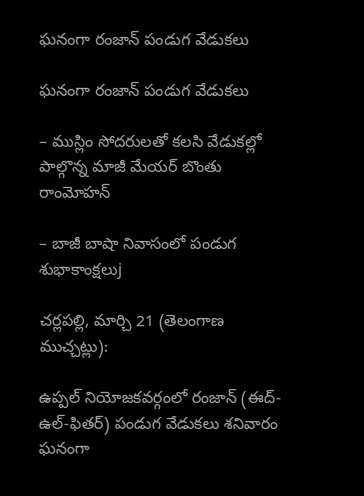ఘనంగా రంజాన్ పండుగ వేడుకలు

ఘనంగా రంజాన్ పండుగ వేడుకలు

– ముస్లిం సోదరులతో కలసి వేడుకల్లో పాల్గొన్న మాజీ మేయర్ బొంతు రాంమోహన్

– బాజీ బాషా నివాసంలో పండుగ శుభాకాంక్షలుj

చర్లపల్లి, మార్చి 21 (తెలంగాణ ముచ్చట్లు):

ఉప్పల్ నియోజకవర్గంలో రంజాన్ (ఈద్-ఉల్-ఫితర్) పండుగ వేడుకలు శనివారం ఘనంగా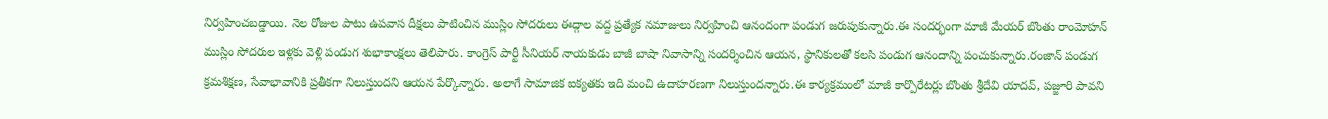నిర్వహించబడ్డాయి. నెల రోజుల పాటు ఉపవాస దీక్షలు పాటించిన ముస్లిం సోదరులు ఈద్గాల వద్ద ప్రత్యేక నమాజులు నిర్వహించి ఆనందంగా పండుగ జరుపుకున్నారు.ఈ సందర్భంగా మాజీ మేయర్ బొంతు రాంమోహన్ ముస్లిం సోదరుల ఇళ్లకు వెళ్లి పండుగ శుభాకాంక్షలు తెలిపారు. కాంగ్రెస్ పార్టీ సీనియర్ నాయకుడు బాజీ బాషా నివాసాన్ని సందర్శించిన ఆయన, స్థానికులతో కలసి పండుగ ఆనందాన్ని పంచుకున్నారు.రంజాన్ పండుగ క్రమశిక్షణ, సేవాభావానికి ప్రతీకగా నిలుస్తుందని ఆయన పేర్కొన్నారు. అలాగే సామాజిక ఐక్యతకు ఇది మంచి ఉదాహరణగా నిలుస్తుందన్నారు.ఈ కార్యక్రమంలో మాజీ కార్పొరేటర్లు బొంతు శ్రీదేవి యాదవ్, పజ్జూరి పావని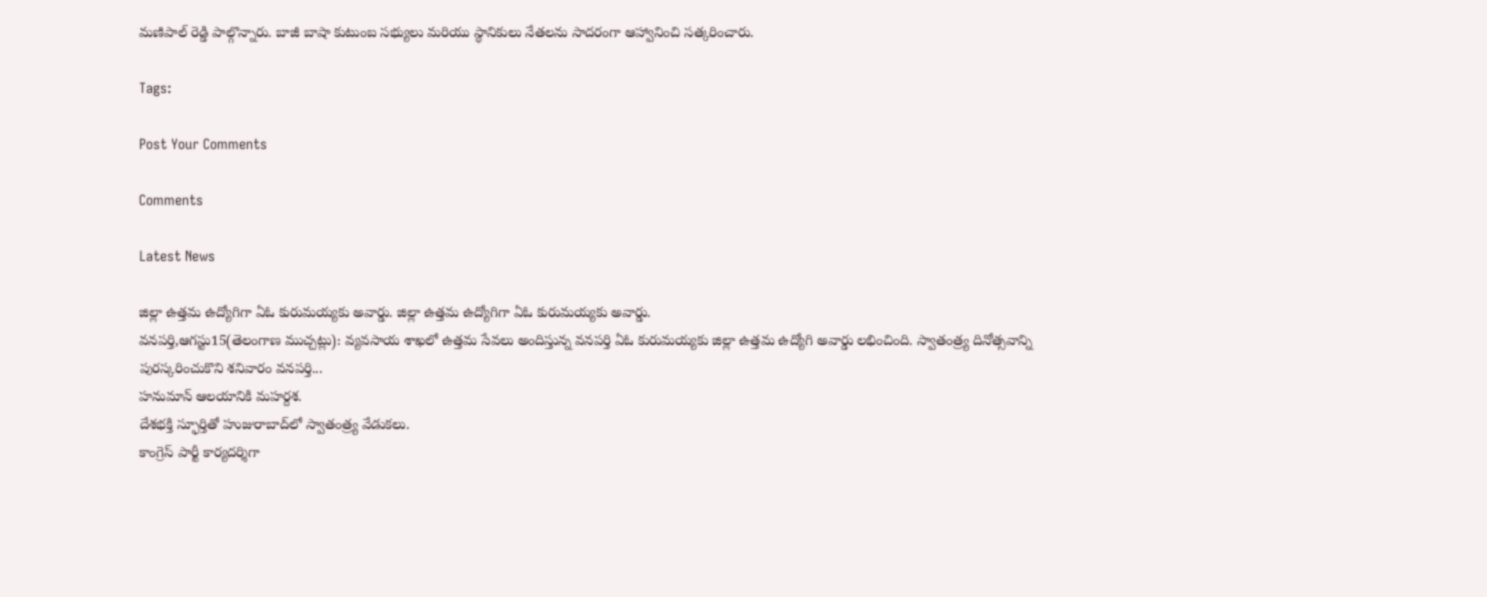మణిపాల్ రెడ్డి పాల్గొన్నారు. బాజీ బాషా కుటుంబ సభ్యులు మరియు స్థానికులు నేతలను సాదరంగా ఆహ్వానించి సత్కరించారు.

Tags:

Post Your Comments

Comments

Latest News

జిల్లా ఉత్తమ ఉద్యోగిగా ఏఓ కురుమయ్యకు అవార్డు. జిల్లా ఉత్తమ ఉద్యోగిగా ఏఓ కురుమయ్యకు అవార్డు.
వనపర్తి,ఆగస్టు15(తెలంగాణ ముచ్చట్లు): వ్యవసాయ శాఖలో ఉత్తమ సేవలు అందిస్తున్న వనపర్తి ఏఓ కురుమయ్యకు జిల్లా ఉత్తమ ఉద్యోగి అవార్డు లభించింది. స్వాతంత్ర్య దినోత్సవాన్ని పురస్కరించుకొని శనివారం వనపర్తి...
హనుమాన్ ఆలయానికి మహర్దశ.
దేశభక్తి స్ఫూర్తితో హుజురాబాద్‌లో స్వాతంత్ర్య వేడుకలు.
కాంగ్రెస్ పార్టీ కార్యదర్శిగా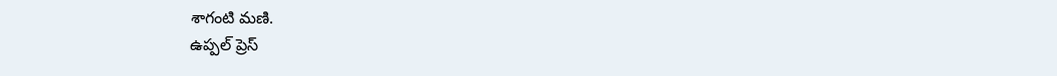శాగంటి మణి.
ఉప్పల్ ప్రెస్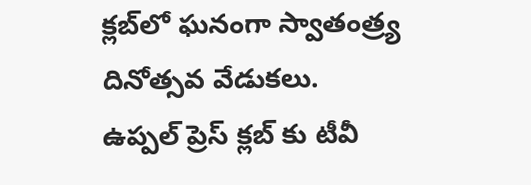క్లబ్‌లో ఘనంగా స్వాతంత్ర్య దినోత్సవ వేడుకలు.
ఉప్పల్ ప్రెస్ క్లబ్‌ కు టీవీ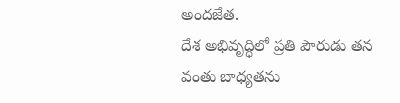అందజేత.
దేశ అభివృద్ధిలో ప్రతి పౌరుడు తన వంతు బాధ్యతను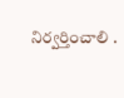నిర్వర్తించాలి .